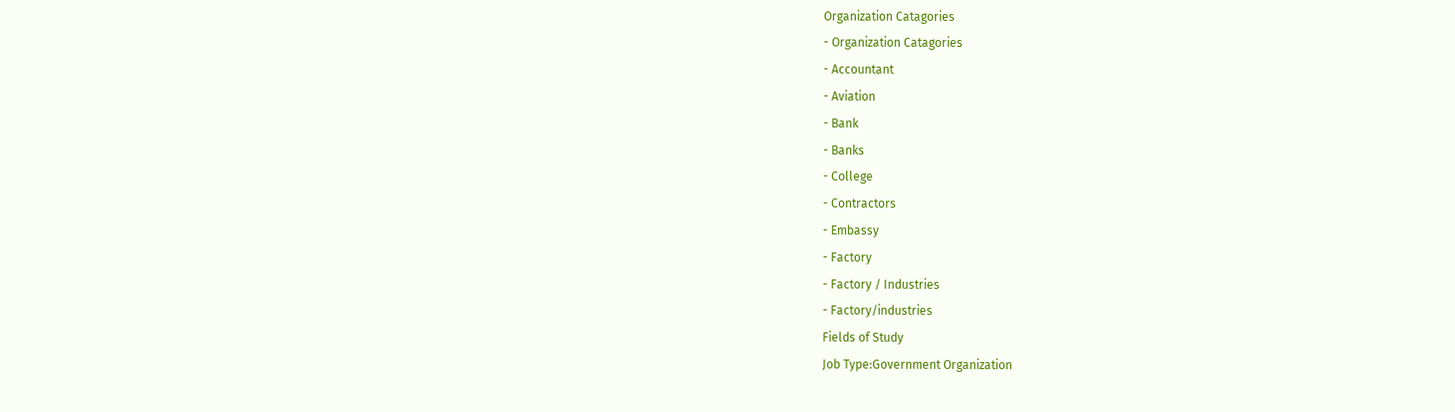Organization Catagories
- Organization Catagories
- Accountant
- Aviation
- Bank
- Banks
- College
- Contractors
- Embassy
- Factory
- Factory / Industries
- Factory/industries
Fields of Study
Job Type:Government Organization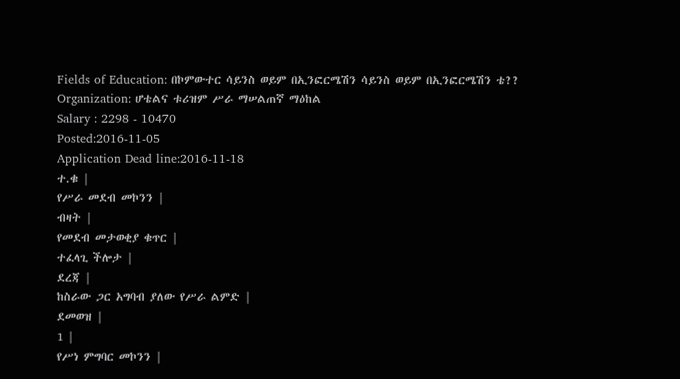Fields of Education: በኮምውተር ሳይንስ ወይም በኢንፎርሜሽን ሳይንስ ወይም በኢንፎርሜሽን ቴ??
Organization: ሆቴልና ቱሪዝም ሥራ ማሠልጠኛ ማዕከል
Salary : 2298 - 10470
Posted:2016-11-05
Application Dead line:2016-11-18
ተ.ቁ |
የሥራ መደብ መኮንን |
ብዛት |
የመደብ መታወቂያ ቁጥር |
ተፈላጊ ችሎታ |
ደረጃ |
ከስራው ጋር አግባብ ያለው የሥራ ልምድ |
ደመወዝ |
1 |
የሥነ ምግባር መኮንን |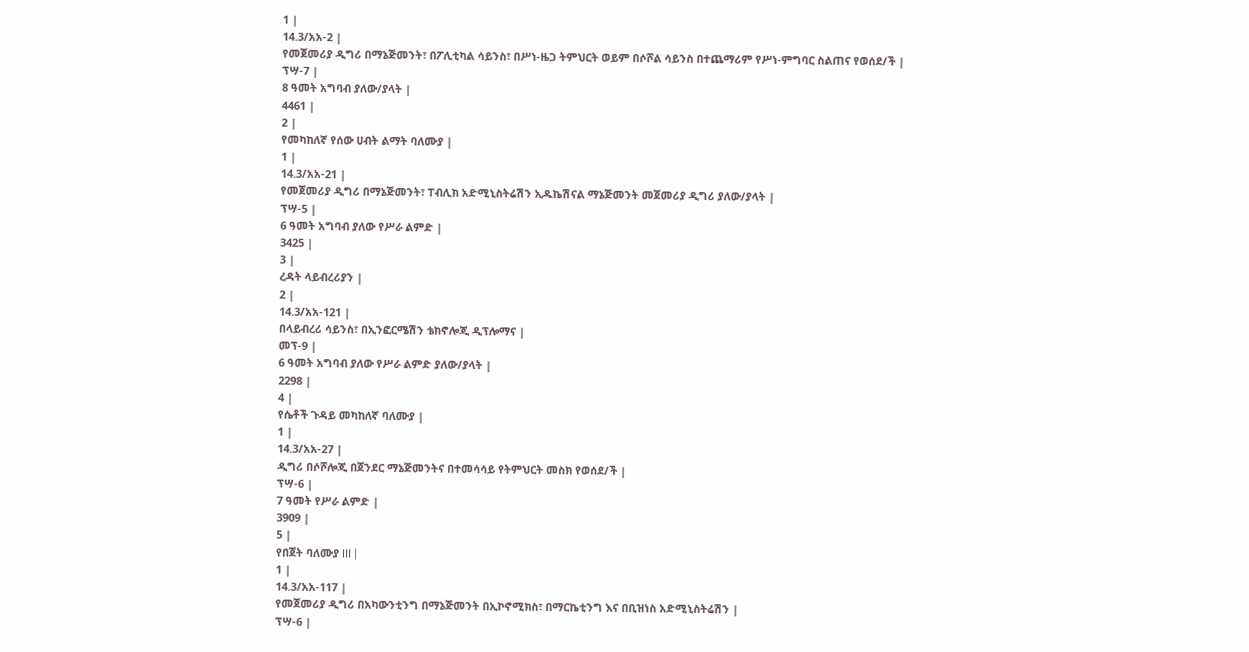1 |
14.3/አአ-2 |
የመጀመሪያ ዲግሪ በማኔጅመንት፣ በፖሊቲካል ሳይንስ፣ በሥነ-ዜጋ ትምህርት ወይም በሶሾል ሳይንስ በተጨማሪም የሥነ-ምግባር ስልጠና የወሰደ/ች |
ፕሣ-7 |
8 ዓመት አግባብ ያለው/ያላት |
4461 |
2 |
የመካከለኛ የሰው ሀብት ልማት ባለሙያ |
1 |
14.3/አአ-21 |
የመጀመሪያ ዲግሪ በማኔጅመንት፣ ፐብሊክ አድሚኒስትሬሽን ኢዱኬሽናል ማኔጅመንት መጀመሪያ ዲግሪ ያለው/ያላት |
ፕሣ-5 |
6 ዓመት አግባብ ያለው የሥራ ልምድ |
3425 |
3 |
ረዳት ላይብረሪያን |
2 |
14.3/አአ-121 |
በላይብረሪ ሳይንስ፣ በኢንፎርሜሽን ቴክኖሎጂ ዲፕሎማና |
መፕ-9 |
6 ዓመት አግባብ ያለው የሥራ ልምድ ያለው/ያላት |
2298 |
4 |
የሴቶች ጉዳይ መካከለኛ ባለሙያ |
1 |
14.3/አአ-27 |
ዲግሪ በሶሾሎጂ በጀንደር ማኔጅመንትና በተመሳሳይ የትምህርት መስክ የወሰደ/ች |
ፕሣ-6 |
7 ዓመት የሥራ ልምድ |
3909 |
5 |
የበጀት ባለሙያ III |
1 |
14.3/አአ-117 |
የመጀመሪያ ዲግሪ በአካውንቲንግ በማኔጅመንት በኢኮኖሚክስ፣ በማርኬቲንግ እና በቢዝነስ አድሚኒስትሬሽን |
ፕሣ-6 |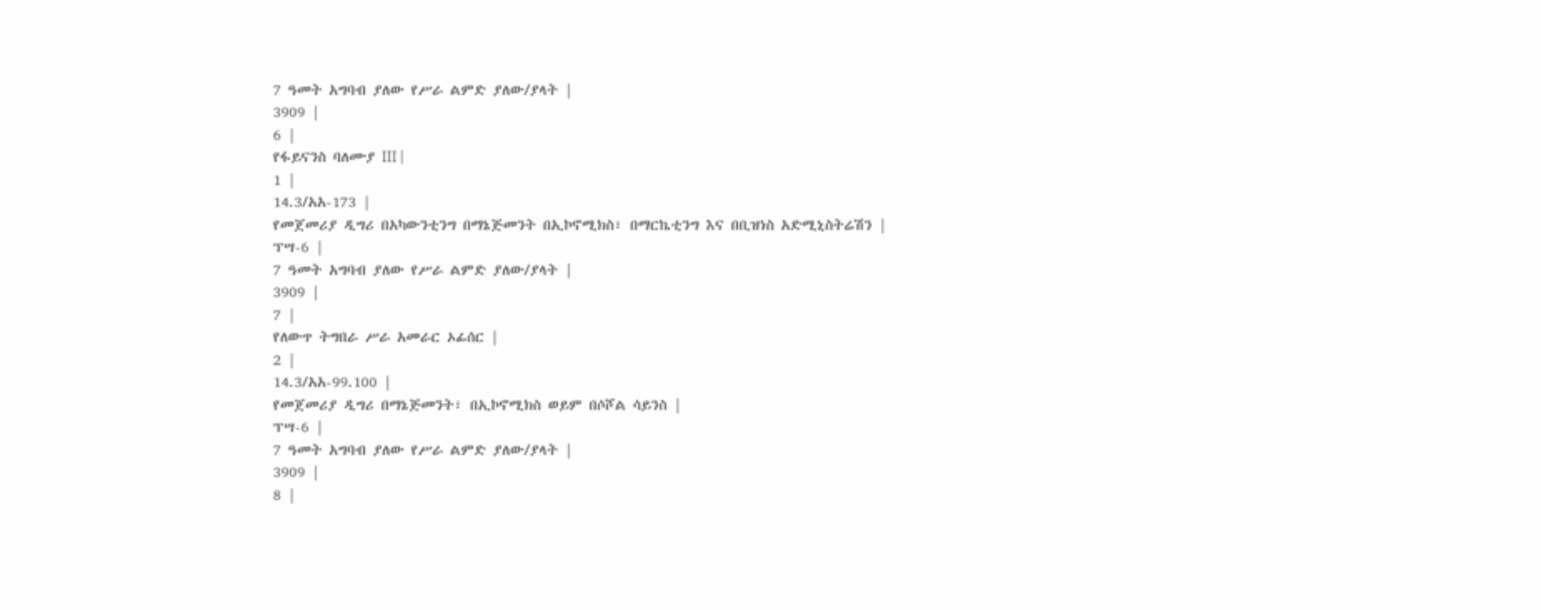7 ዓመት አግባብ ያለው የሥራ ልምድ ያለው/ያላት |
3909 |
6 |
የፋይናንስ ባለሙያ III |
1 |
14.3/አአ-173 |
የመጀመሪያ ዲግሪ በአካውንቲንግ በማኔጅመንት በኢኮኖሚክስ፣ በማርኬቲንግ እና በቢዝነስ አድሚኒስትሬሽን |
ፕሣ-6 |
7 ዓመት አግባብ ያለው የሥራ ልምድ ያለው/ያላት |
3909 |
7 |
የለውጥ ትግበራ ሥራ አመራር ኦፊሰር |
2 |
14.3/አአ-99.100 |
የመጀመሪያ ዲግሪ በማኔጅመንት፣ በኢኮኖሚክስ ወይም በሶሾል ሳይንስ |
ፕሣ-6 |
7 ዓመት አግባብ ያለው የሥራ ልምድ ያለው/ያላት |
3909 |
8 |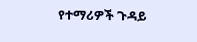የተማሪዎች ጉዳይ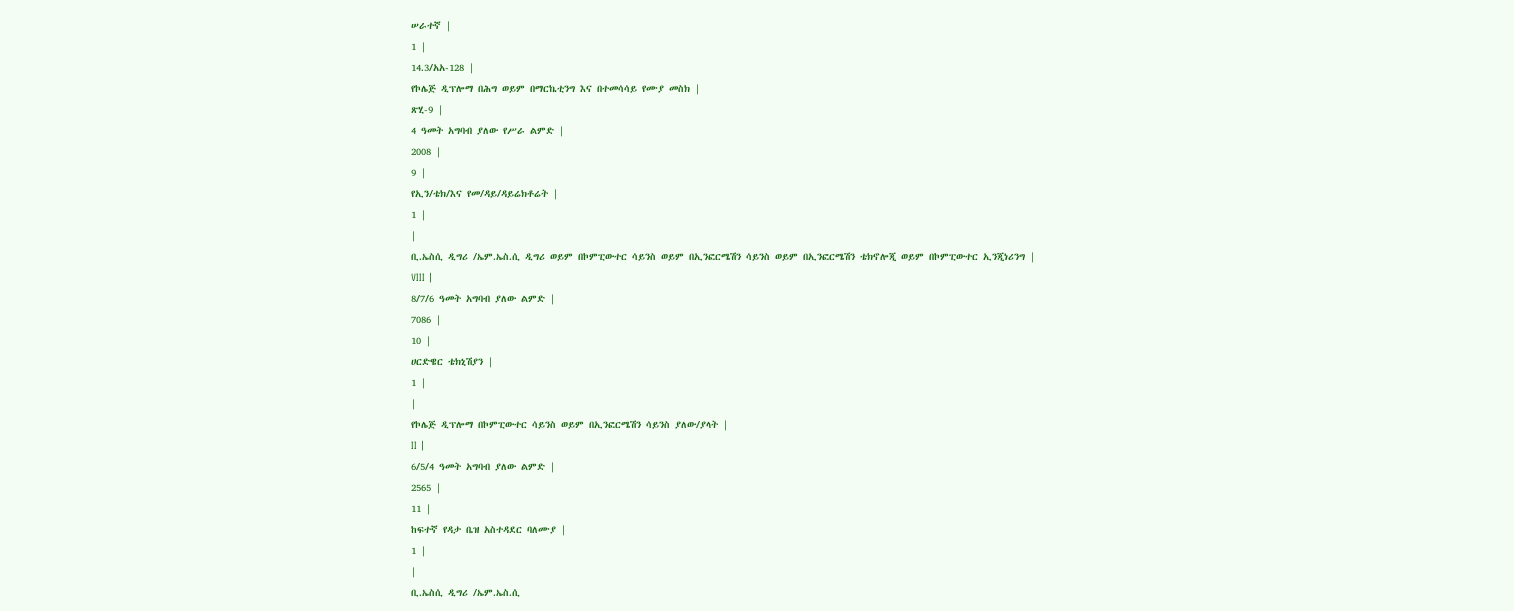ሠራተኛ |
1 |
14.3/አአ-128 |
የኮሌጅ ዲፕሎማ በሕግ ወይም በማርኬቲንግ እና በተመሳሳይ የሙያ መስክ |
ጽሂ-9 |
4 ዓመት አግባብ ያለው የሥራ ልምድ |
2008 |
9 |
የኢን/ቴክ/እና የመ/ዳይ/ዳይሬክቶሬት |
1 |
|
ቢ.ኤስሲ ዲግሪ /ኤም.ኤስ.ሲ ዲግሪ ወይም በኮምፒውተር ሳይንስ ወይም በኢንፎርሜሽን ሳይንስ ወይም በኢንፎርሜሽን ቴክኖሎጂ ወይም በኮምፒውተር ኢንጂነሪንግ |
VIII |
8/7/6 ዓመት አግባብ ያለው ልምድ |
7086 |
10 |
ሀርድዌር ቴክኒሽያን |
1 |
|
የኮሌጅ ዲፕሎማ በኮምፒውተር ሳይንስ ወይም በኢንፎርሜሽን ሳይንስ ያለው/ያላት |
II |
6/5/4 ዓመት አግባብ ያለው ልምድ |
2565 |
11 |
ከፍተኛ የዳታ ቤዝ አስተዳደር ባለሙያ |
1 |
|
ቢ.ኤስሲ ዲግሪ /ኤም.ኤስ.ሲ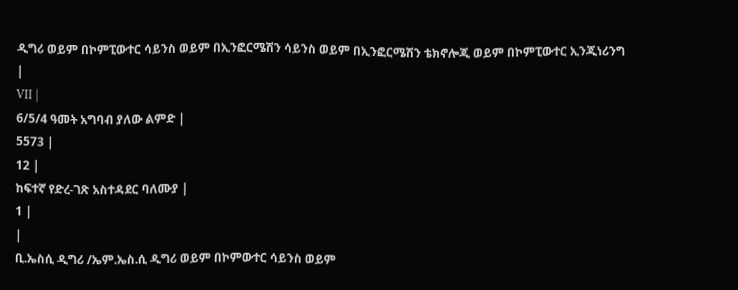ዲግሪ ወይም በኮምፒውተር ሳይንስ ወይም በኢንፎርሜሽን ሳይንስ ወይም በኢንፎርሜሽን ቴክኖሎጂ ወይም በኮምፒውተር ኢንጂነሪንግ |
VII |
6/5/4 ዓመት አግባብ ያለው ልምድ |
5573 |
12 |
ከፍተኛ የድረ-ገጽ አስተዳደር ባለሙያ |
1 |
|
ቢ.ኤስሲ ዲግሪ /ኤም.ኤስ.ሲ ዲግሪ ወይም በኮምውተር ሳይንስ ወይም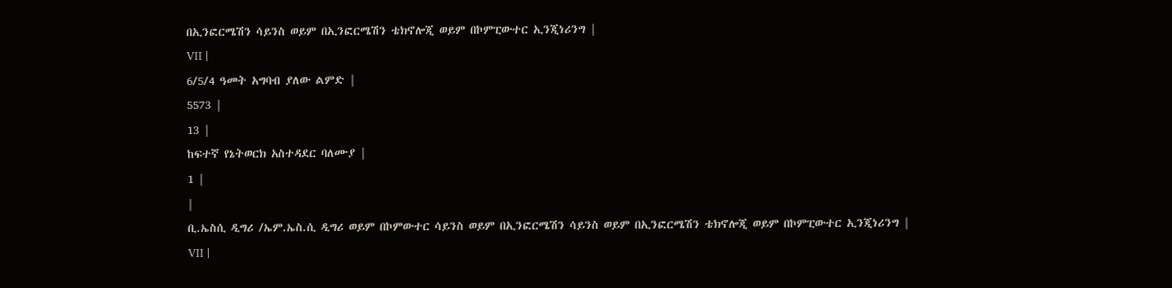በኢንፎርሜሽን ሳይንስ ወይም በኢንፎርሜሽን ቴክኖሎጂ ወይም በኮምፒውተር ኢንጂነሪንግ |
VII |
6/5/4 ዓመት አግባብ ያለው ልምድ |
5573 |
13 |
ከፍተኛ የኔትወርክ አስተዳደር ባለሙያ |
1 |
|
ቢ.ኤስሲ ዲግሪ /ኤም.ኤስ.ሲ ዲግሪ ወይም በኮምውተር ሳይንስ ወይም በኢንፎርሜሽን ሳይንስ ወይም በኢንፎርሜሽን ቴክኖሎጂ ወይም በኮምፒውተር ኢንጂነሪንግ |
VII |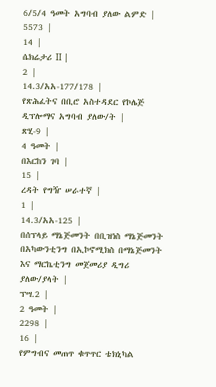6/5/4 ዓመት አግባብ ያለው ልምድ |
5573 |
14 |
ሴክሬታሪ II |
2 |
14.3/አአ-177/178 |
የጽሕፈትና በቢሮ አስተዳደር የኮሌጅ ዲፕሎማና አግባብ ያለው/ት |
ጽሂ-9 |
4 ዓመት |
በእርከን ገባ |
15 |
ረዳት የግዥ ሠራተኛ |
1 |
14.3/አአ-125 |
በሰፕላይ ማኔጅመንት በቢዝነስ ማኔጅመንት በአካውንቲንግ በኢኮኖሚክስ በማኔጅመንት እና ማርኬቲንግ መጀመሪያ ዲግሪ ያለው/ያላት |
ፕሣ.2 |
2 ዓመት |
2298 |
16 |
የምግብና መጠጥ ቁጥጥር ቴክኒካል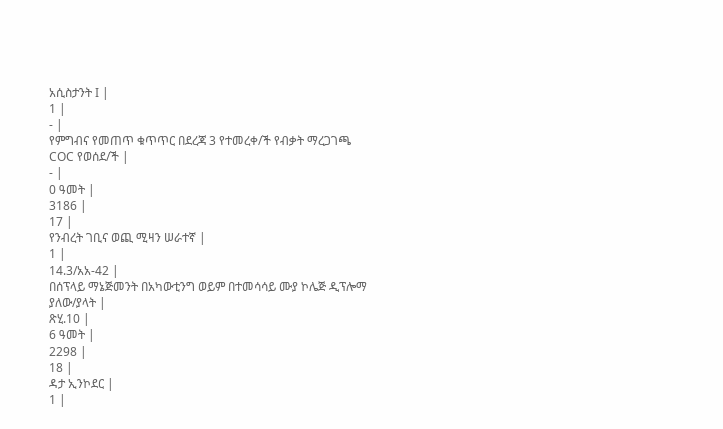አሲስታንት I |
1 |
- |
የምግብና የመጠጥ ቁጥጥር በደረጃ 3 የተመረቀ/ች የብቃት ማረጋገጫ COC የወሰደ/ች |
- |
0 ዓመት |
3186 |
17 |
የንብረት ገቢና ወጪ ሚዛን ሠራተኛ |
1 |
14.3/አአ-42 |
በሰፕላይ ማኔጅመንት በአካውቲንግ ወይም በተመሳሳይ ሙያ ኮሌጅ ዲፕሎማ ያለው/ያላት |
ጽሂ.10 |
6 ዓመት |
2298 |
18 |
ዳታ ኢንኮደር |
1 |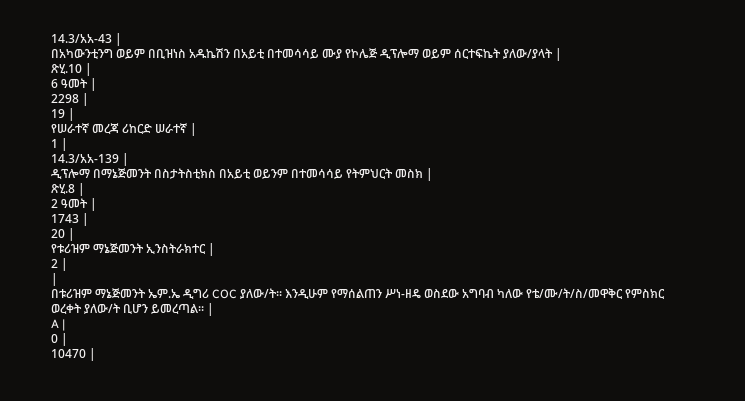14.3/አአ-43 |
በአካውንቲንግ ወይም በቢዝነስ አዱኬሽን በአይቲ በተመሳሳይ ሙያ የኮሌጅ ዲፕሎማ ወይም ሰርተፍኬት ያለው/ያላት |
ጽሂ.10 |
6 ዓመት |
2298 |
19 |
የሠራተኛ መረጃ ሪከርድ ሠራተኛ |
1 |
14.3/አአ-139 |
ዲፕሎማ በማኔጅመንት በስታትስቲክስ በአይቲ ወይንም በተመሳሳይ የትምህርት መስክ |
ጽሂ.8 |
2 ዓመት |
1743 |
20 |
የቱሪዝም ማኔጅመንት ኢንስትራክተር |
2 |
|
በቱሪዝም ማኔጅመንት ኤም.ኤ ዲግሪ COC ያለው/ት፡፡ እንዲሁም የማሰልጠን ሥነ-ዘዴ ወስደው አግባብ ካለው የቴ/ሙ/ት/ስ/መዋቅር የምስክር ወረቀት ያለው/ት ቢሆን ይመረጣል፡፡ |
A |
0 |
10470 |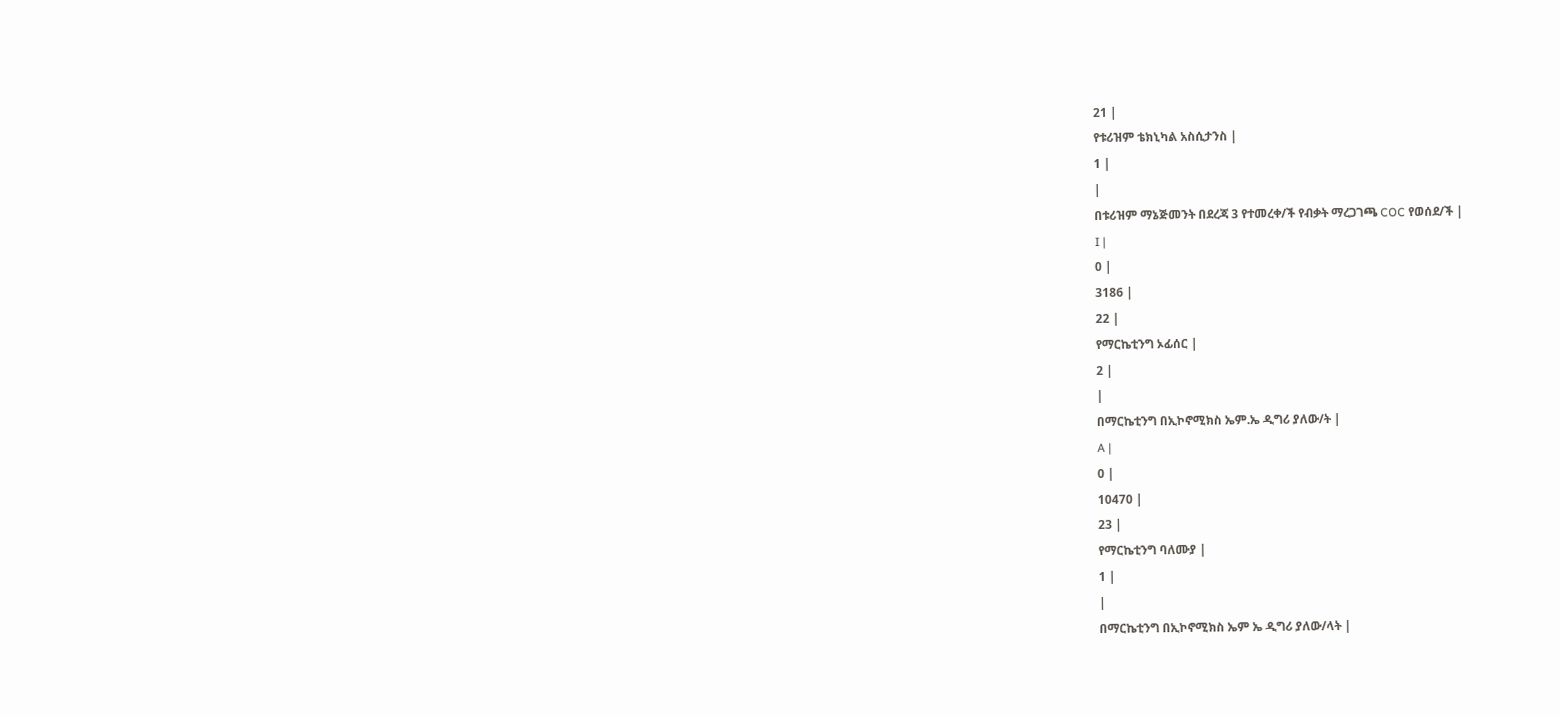21 |
የቱሪዝም ቴክኒካል አስሲታንስ |
1 |
|
በቱሪዝም ማኔጅመንት በደረጃ 3 የተመረቀ/ች የብቃት ማረጋገጫ COC የወሰደ/ች |
I |
0 |
3186 |
22 |
የማርኬቲንግ ኦፊሰር |
2 |
|
በማርኬቲንግ በኢኮኖሚክስ ኤም.ኤ ዲግሪ ያለው/ት |
A |
0 |
10470 |
23 |
የማርኬቲንግ ባለሙያ |
1 |
|
በማርኬቲንግ በኢኮኖሚክስ ኤም ኤ ዲግሪ ያለው/ላት |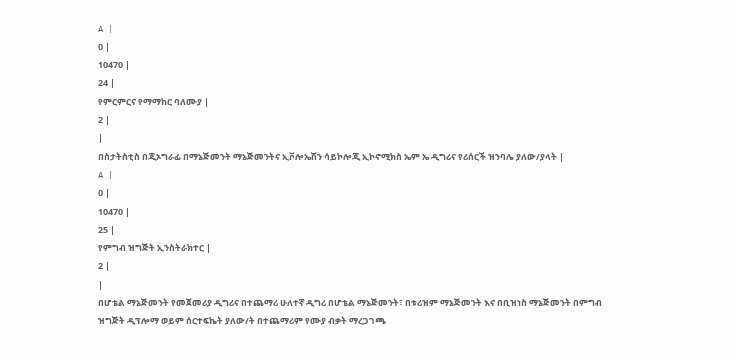A |
0 |
10470 |
24 |
የምርምርና የማማከር ባለሙያ |
2 |
|
በስታትስቲስ በጂኦግራፊ በማኔጅመንት ማኔጅመንትና ኢቮሎኤሽን ሳይኮሎጂ ኢኮኖሚክስ ኤም ኤ ዲግሪና የሪሰርች ዝንባሌ ያለው/ያላት |
A |
0 |
10470 |
25 |
የምግብ ዝግጅት ኢንስትራክተር |
2 |
|
በሆቴል ማኔጅመንት የመጀመሪያ ዲግሪና በተጨማሪ ሁለተኛ ዲግሪ በሆቴል ማኔጅመንት፣ በቱሪዝም ማኔጅመንት እና በቢዝነስ ማኔጅመንት በምግብ ዝግጅት ዲፕሎማ ወይም ሰርተፍኬት ያለው/ት በተጨማሪም የሙያ ብቃት ማረጋገጫ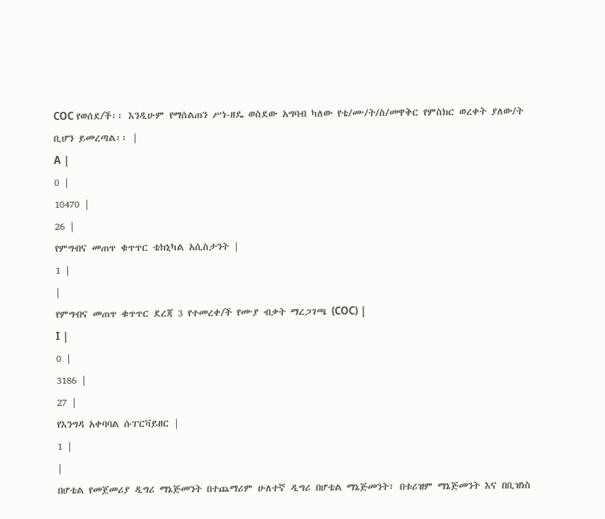COC የወሰደ/ች፡፡ እንዲሁም የማሰልጠን ሥነ-ዘዴ ወስደው አግባብ ካለው የቴ/ሙ/ት/ስ/መዋቅር የምስክር ወረቀት ያለው/ት ቢሆን ይመረጣል፡፡ |
A |
0 |
10470 |
26 |
የምግብና መጠጥ ቁጥጥር ቴክኒካል አሲስታንት |
1 |
|
የምግብና መጠጥ ቁጥጥር ደረጃ 3 የተመረቀ/ች የሙያ ብቃት ማረጋገጫ (COC) |
I |
0 |
3186 |
27 |
የእንግዳ አቀባባል ሱፐርቫይዘር |
1 |
|
በሆቴል የመጀመሪያ ዲግሪ ማኔጅመንት በተጨማሪም ሁለተኛ ዲግሪ በሆቴል ማኔጅመንት፣ በቱሪዝም ማኔጅመንት እና በቢዝነስ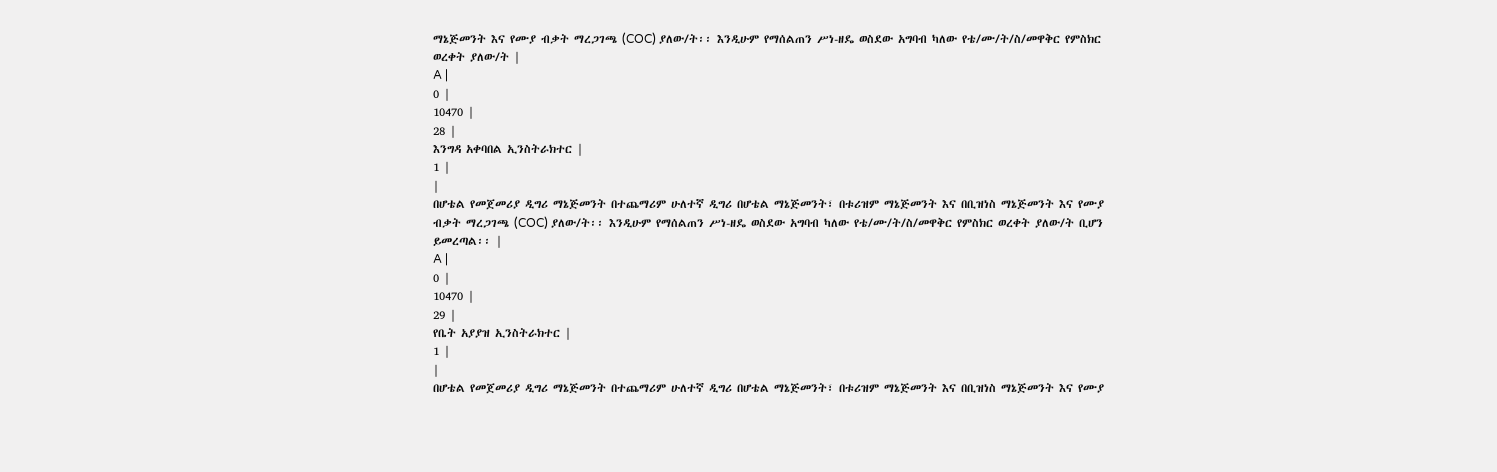ማኔጅመንት እና የሙያ ብቃት ማረጋገጫ (COC) ያለው/ት፡፡ እንዲሁም የማሰልጠን ሥነ-ዘዴ ወስደው አግባብ ካለው የቴ/ሙ/ት/ስ/መዋቅር የምስክር ወረቀት ያለው/ት |
A |
0 |
10470 |
28 |
እንግዳ አቀባበል ኢንስትራክተር |
1 |
|
በሆቴል የመጀመሪያ ዲግሪ ማኔጅመንት በተጨማሪም ሁለተኛ ዲግሪ በሆቴል ማኔጅመንት፣ በቱሪዝም ማኔጅመንት እና በቢዝነስ ማኔጅመንት እና የሙያ ብቃት ማረጋገጫ (COC) ያለው/ት፡፡ እንዲሁም የማሰልጠን ሥነ-ዘዴ ወስደው አግባብ ካለው የቴ/ሙ/ት/ስ/መዋቅር የምስክር ወረቀት ያለው/ት ቢሆን ይመረጣል፡፡ |
A |
0 |
10470 |
29 |
የቤት አያያዝ ኢንስትራክተር |
1 |
|
በሆቴል የመጀመሪያ ዲግሪ ማኔጅመንት በተጨማሪም ሁለተኛ ዲግሪ በሆቴል ማኔጅመንት፣ በቱሪዝም ማኔጅመንት እና በቢዝነስ ማኔጅመንት እና የሙያ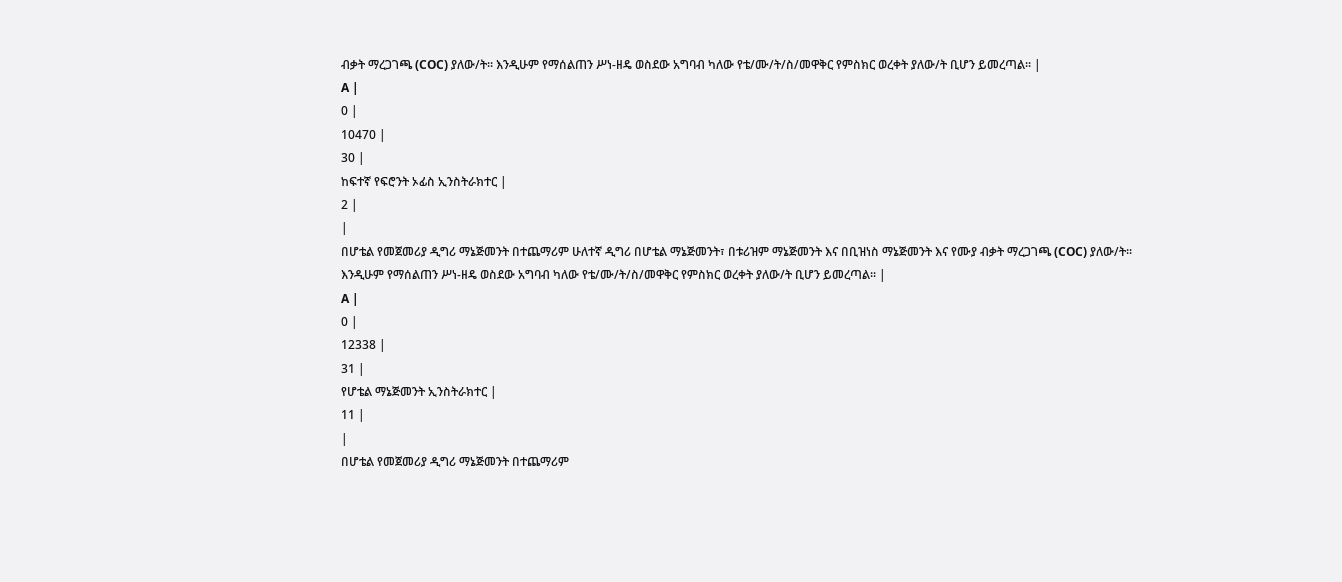ብቃት ማረጋገጫ (COC) ያለው/ት፡፡ እንዲሁም የማሰልጠን ሥነ-ዘዴ ወስደው አግባብ ካለው የቴ/ሙ/ት/ስ/መዋቅር የምስክር ወረቀት ያለው/ት ቢሆን ይመረጣል፡፡ |
A |
0 |
10470 |
30 |
ከፍተኛ የፍሮንት ኦፊስ ኢንስትራክተር |
2 |
|
በሆቴል የመጀመሪያ ዲግሪ ማኔጅመንት በተጨማሪም ሁለተኛ ዲግሪ በሆቴል ማኔጅመንት፣ በቱሪዝም ማኔጅመንት እና በቢዝነስ ማኔጅመንት እና የሙያ ብቃት ማረጋገጫ (COC) ያለው/ት፡፡ እንዲሁም የማሰልጠን ሥነ-ዘዴ ወስደው አግባብ ካለው የቴ/ሙ/ት/ስ/መዋቅር የምስክር ወረቀት ያለው/ት ቢሆን ይመረጣል፡፡ |
A |
0 |
12338 |
31 |
የሆቴል ማኔጅመንት ኢንስትራክተር |
11 |
|
በሆቴል የመጀመሪያ ዲግሪ ማኔጅመንት በተጨማሪም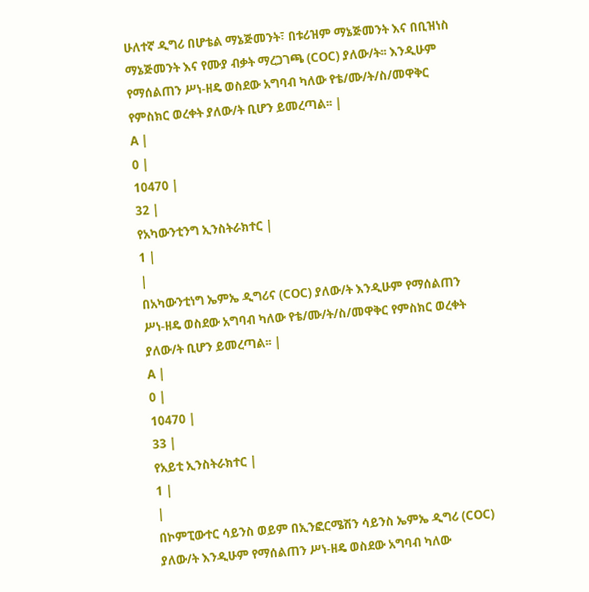ሁለተኛ ዲግሪ በሆቴል ማኔጅመንት፣ በቱሪዝም ማኔጅመንት እና በቢዝነስ ማኔጅመንት እና የሙያ ብቃት ማረጋገጫ (COC) ያለው/ት፡፡ እንዲሁም የማሰልጠን ሥነ-ዘዴ ወስደው አግባብ ካለው የቴ/ሙ/ት/ስ/መዋቅር የምስክር ወረቀት ያለው/ት ቢሆን ይመረጣል፡፡ |
A |
0 |
10470 |
32 |
የአካውንቲንግ ኢንስትራክተር |
1 |
|
በአካውንቲነግ ኤምኤ ዲግሪና (COC) ያለው/ት እንዲሁም የማሰልጠን ሥነ-ዘዴ ወስደው አግባብ ካለው የቴ/ሙ/ት/ስ/መዋቅር የምስክር ወረቀት ያለው/ት ቢሆን ይመረጣል፡፡ |
A |
0 |
10470 |
33 |
የአይቲ ኢንስትራክተር |
1 |
|
በኮምፒውተር ሳይንስ ወይም በኢንፎርሜሽን ሳይንስ ኤምኤ ዲግሪ (COC) ያለው/ት እንዲሁም የማሰልጠን ሥነ-ዘዴ ወስደው አግባብ ካለው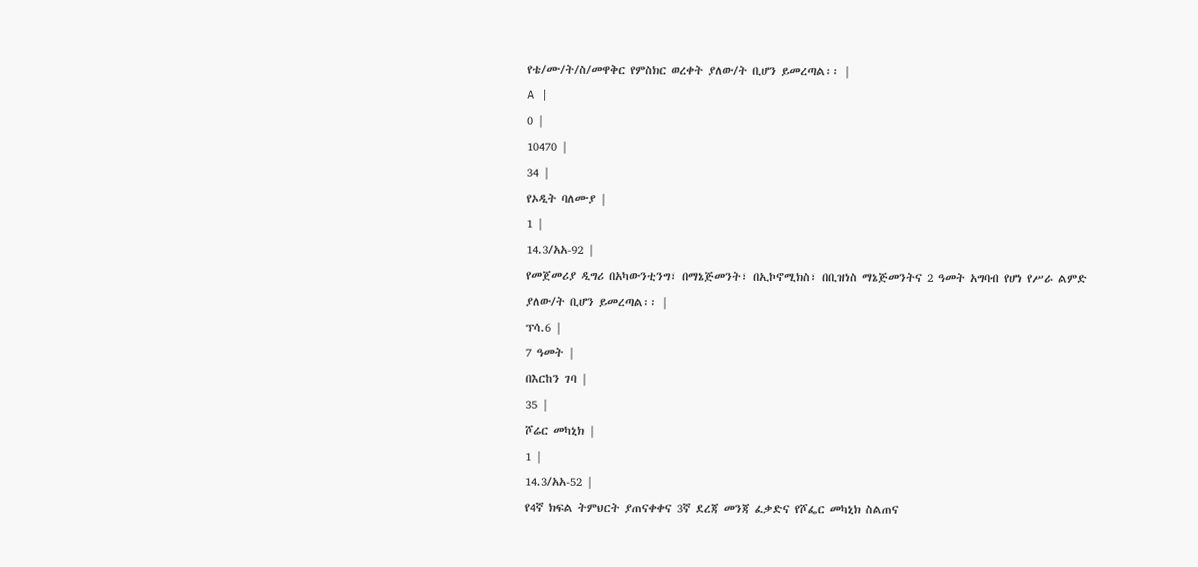የቴ/ሙ/ት/ስ/መዋቅር የምስክር ወረቀት ያለው/ት ቢሆን ይመረጣል፡፡ |
A |
0 |
10470 |
34 |
የኦዲት ባለሙያ |
1 |
14.3/አአ-92 |
የመጀመሪያ ዲግሪ በአካውንቲንግ፣ በማኔጅመንት፣ በኢኮኖሚክስ፣ በቢዝነስ ማኔጅመንትና 2 ዓመት አግባብ የሆነ የሥራ ልምድ ያለው/ት ቢሆን ይመረጣል፡፡ |
ፕሳ.6 |
7 ዓመት |
በእርከን ገባ |
35 |
ሾሬር መካኒክ |
1 |
14.3/አአ-52 |
የ4ኛ ክፍል ትምህርት ያጠናቀቀና 3ኛ ደረጃ መንጃ ፈቃድና የሾፌር መካኒክ ስልጠና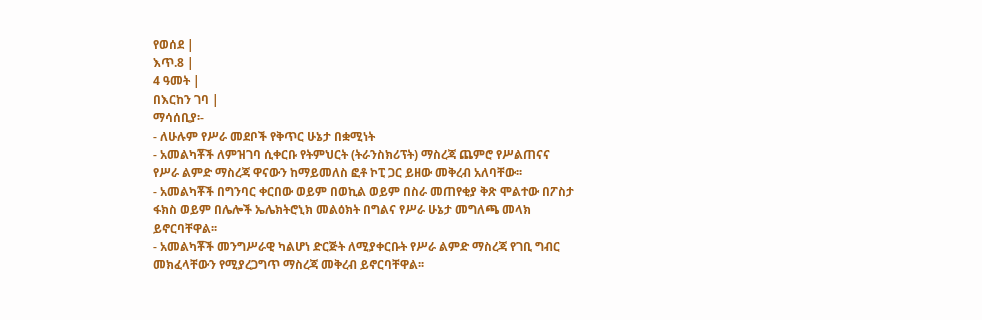የወሰደ |
እጥ.8 |
4 ዓመት |
በእርከን ገባ |
ማሳሰቢያ፡-
- ለሁሉም የሥራ መደቦች የቅጥር ሁኔታ በቋሚነት
- አመልካቾች ለምዝገባ ሲቀርቡ የትምህርት (ትራንስክሪፕት) ማስረጃ ጨምሮ የሥልጠናና የሥራ ልምድ ማስረጃ ዋናውን ከማይመለስ ፎቶ ኮፒ ጋር ይዘው መቅረብ አለባቸው፡፡
- አመልካቾች በግንባር ቀርበው ወይም በወኪል ወይም በስራ መጠየቂያ ቅጽ ሞልተው በፖስታ ፋክስ ወይም በሌሎች ኤሌክትሮኒክ መልዕክት በግልና የሥራ ሁኔታ መግለጫ መላክ ይኖርባቸዋል፡፡
- አመልካቾች መንግሥራዊ ካልሆነ ድርጅት ለሚያቀርቡት የሥራ ልምድ ማስረጃ የገቢ ግብር መክፈላቸውን የሚያረጋግጥ ማስረጃ መቅረብ ይኖርባቸዋል፡፡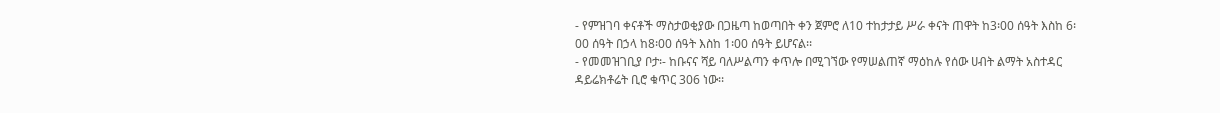- የምዝገባ ቀናቶች ማስታወቂያው በጋዜጣ ከወጣበት ቀን ጀምሮ ለ10 ተከታታይ ሥራ ቀናት ጠዋት ከ3፡00 ሰዓት እስከ 6፡00 ሰዓት በኃላ ከ8፡00 ሰዓት እስከ 1፡00 ሰዓት ይሆናል፡፡
- የመመዝገቢያ ቦታ፡- ከቡናና ሻይ ባለሥልጣን ቀጥሎ በሚገኘው የማሠልጠኛ ማዕከሉ የሰው ሀብት ልማት አስተዳር ዳይሬክቶሬት ቢሮ ቁጥር 306 ነው፡፡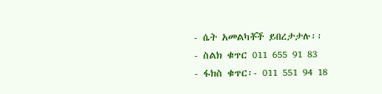- ሴት አመልካቾች ይበረታታሉ፡፡
- ስልክ ቁጥር 011 655 91 83
- ፋክስ ቁጥር፡- 011 551 94 18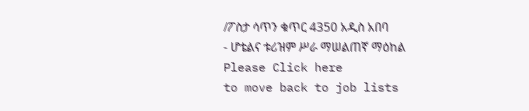/ፖስታ ሳጥን ቁጥር 4350 አዲስ አበባ
- ሆቴልና ቱሪዝም ሥራ ማሠልጠኛ ማዕከል
Please Click here
to move back to job lists